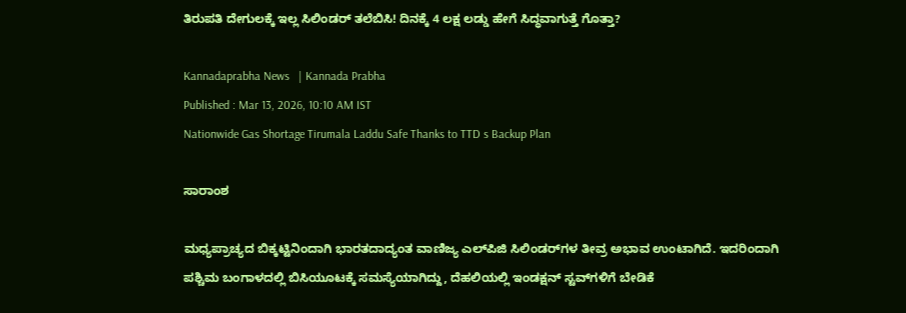ತಿರುಪತಿ ದೇಗುಲಕ್ಕೆ ಇಲ್ಲ ಸಿಲಿಂಡರ್ ತಲೆಬಿಸಿ! ದಿನಕ್ಕೆ 4 ಲಕ್ಷ ಲಡ್ಡು ಹೇಗೆ ಸಿದ್ಧವಾಗುತ್ತೆ ಗೊತ್ತಾ?

Kannadaprabha News   | Kannada Prabha
Published : Mar 13, 2026, 10:10 AM IST
Nationwide Gas Shortage Tirumala Laddu Safe Thanks to TTD s Backup Plan

ಸಾರಾಂಶ

ಮಧ್ಯಪ್ರಾಚ್ಯದ ಬಿಕ್ಕಟ್ಟಿನಿಂದಾಗಿ ಭಾರತದಾದ್ಯಂತ ವಾಣಿಜ್ಯ ಎಲ್‌ಪಿಜಿ ಸಿಲಿಂಡರ್‌ಗಳ ತೀವ್ರ ಅಭಾವ ಉಂಟಾಗಿದೆ. ಇದರಿಂದಾಗಿ ಪಶ್ಚಿಮ ಬಂಗಾಳದಲ್ಲಿ ಬಿಸಿಯೂಟಕ್ಕೆ ಸಮಸ್ಯೆಯಾಗಿದ್ದು, ದೆಹಲಿಯಲ್ಲಿ ಇಂಡಕ್ಷನ್‌ ಸ್ಟವ್‌ಗಳಿಗೆ ಬೇಡಿಕೆ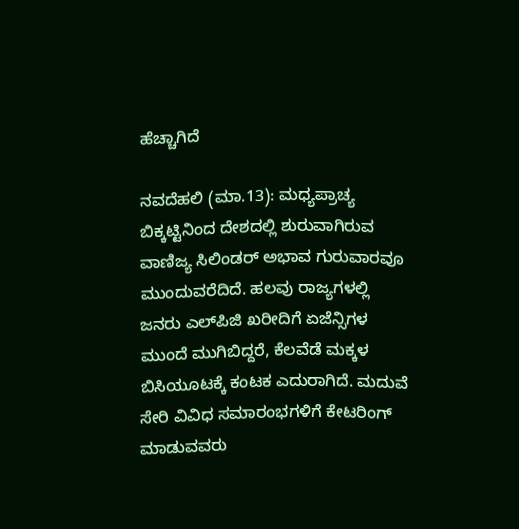ಹೆಚ್ಚಾಗಿದೆ

ನವದೆಹಲಿ (ಮಾ.13): ಮಧ್ಯಪ್ರಾಚ್ಯ ಬಿಕ್ಕಟ್ಟಿನಿಂದ ದೇಶದಲ್ಲಿ ಶುರುವಾಗಿರುವ ವಾಣಿಜ್ಯ ಸಿಲಿಂಡರ್‌ ಅಭಾವ ಗುರುವಾರವೂ ಮುಂದುವರೆದಿದೆ. ಹಲವು ರಾಜ್ಯಗಳಲ್ಲಿ ಜನರು ಎಲ್‌ಪಿಜಿ ಖರೀದಿಗೆ ಏಜೆನ್ಸಿಗಳ ಮುಂದೆ ಮುಗಿಬಿದ್ದರೆ, ಕೆಲವೆಡೆ ಮಕ್ಕಳ ಬಿಸಿಯೂಟಕ್ಕೆ ಕಂಟಕ ಎದುರಾಗಿದೆ. ಮದುವೆ ಸೇರಿ ವಿವಿಧ ಸಮಾರಂಭಗಳಿಗೆ ಕೇಟರಿಂಗ್‌ ಮಾಡುವವರು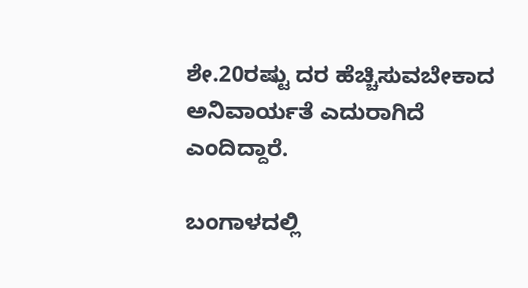ಶೇ.20ರಷ್ಟು ದರ ಹೆಚ್ಚಿಸುವಬೇಕಾದ ಅನಿವಾರ್ಯತೆ ಎದುರಾಗಿದೆ ಎಂದಿದ್ದಾರೆ.

ಬಂಗಾಳದಲ್ಲಿ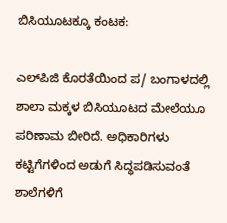ಬಿಸಿಯೂಟಕ್ಕೂ ಕಂಟಕ:

ಎಲ್‌ಪಿಜಿ ಕೊರತೆಯಿಂದ ಪ/ ಬಂಗಾಳದಲ್ಲಿ ಶಾಲಾ ಮಕ್ಕಳ ಬಿಸಿಯೂಟದ ಮೇಲೆಯೂ ಪರಿಣಾಮ ಬೀರಿದೆ. ಅಧಿಕಾರಿಗಳು ಕಟ್ಟಿಗೆಗಳಿಂದ ಅಡುಗೆ ಸಿದ್ಧಪಡಿಸುವಂತೆ ಶಾಲೆಗಳಿಗೆ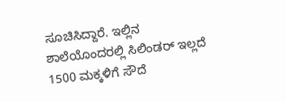ಸೂಚಿಸಿದ್ದಾರೆ. ಇಲ್ಲಿನ ಶಾಲೆಯೊಂದರಲ್ಲಿ ಸಿಲಿಂಡರ್‌ ಇಲ್ಲದೆ 1500 ಮಕ್ಕಳಿಗೆ ಸೌದೆ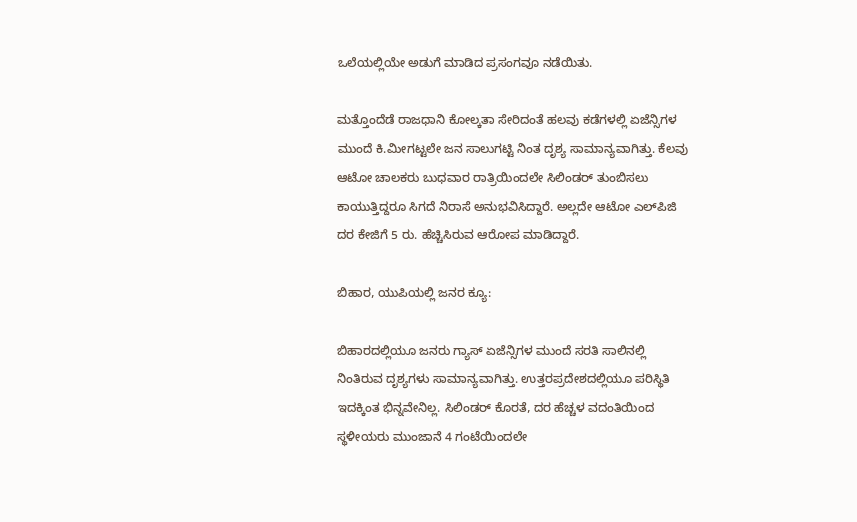ಒಲೆಯಲ್ಲಿಯೇ ಅಡುಗೆ ಮಾಡಿದ ಪ್ರಸಂಗವೂ ನಡೆಯಿತು.

ಮತ್ತೊಂದೆಡೆ ರಾಜಧಾನಿ ಕೋಲ್ಕತಾ ಸೇರಿದಂತೆ ಹಲವು ಕಡೆಗಳಲ್ಲಿ ಏಜೆನ್ಸಿಗಳ ಮುಂದೆ ಕಿ.ಮೀಗಟ್ಟಲೇ ಜನ ಸಾಲುಗಟ್ಟಿ ನಿಂತ ದೃಶ್ಯ ಸಾಮಾನ್ಯವಾಗಿತ್ತು. ಕೆಲವು ಆಟೋ ಚಾಲಕರು ಬುಧವಾರ ರಾತ್ರಿಯಿಂದಲೇ ಸಿಲಿಂಡರ್‌ ತುಂಬಿಸಲು ಕಾಯುತ್ತಿದ್ದರೂ ಸಿಗದೆ ನಿರಾಸೆ ಅನುಭವಿಸಿದ್ದಾರೆ. ಅಲ್ಲದೇ ಆಟೋ ಎಲ್‌ಪಿಜಿ ದರ ಕೇಜಿಗೆ 5 ರು. ಹೆಚ್ಚಿಸಿರುವ ಆರೋಪ ಮಾಡಿದ್ದಾರೆ.

ಬಿಹಾರ, ಯುಪಿಯಲ್ಲಿ ಜನರ ಕ್ಯೂ:

ಬಿಹಾರದಲ್ಲಿಯೂ ಜನರು ಗ್ಯಾಸ್‌ ಏಜೆನ್ಸಿಗಳ ಮುಂದೆ ಸರತಿ ಸಾಲಿನಲ್ಲಿ ನಿಂತಿರುವ ದೃಶ್ಯಗಳು ಸಾಮಾನ್ಯವಾಗಿತ್ತು. ಉತ್ತರಪ್ರದೇಶದಲ್ಲಿಯೂ ಪರಿಸ್ಥಿತಿ ಇದಕ್ಕಿಂತ ಭಿನ್ನವೇನಿಲ್ಲ. ಸಿಲಿಂಡರ್‌ ಕೊರತೆ, ದರ ಹೆಚ್ಚಳ ವದಂತಿಯಿಂದ ಸ್ಥಳೀಯರು ಮುಂಜಾನೆ 4 ಗಂಟೆಯಿಂದಲೇ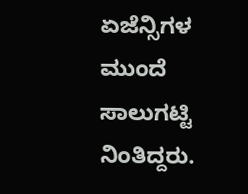ಏಜೆನ್ಸಿಗಳ ಮುಂದೆ ಸಾಲುಗಟ್ಟಿ ನಿಂತಿದ್ದರು.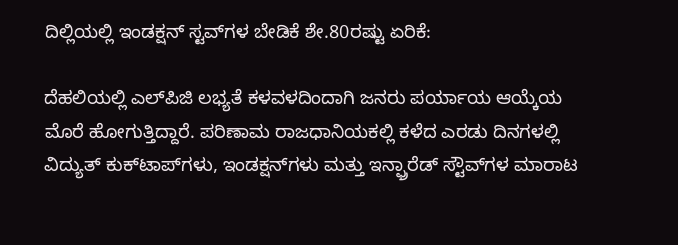ದಿಲ್ಲಿಯಲ್ಲಿ ಇಂಡಕ್ಷನ್‌ ಸ್ಟವ್‌ಗಳ ಬೇಡಿಕೆ ಶೇ.80ರಷ್ಟು ಏರಿಕೆ:

ದೆಹಲಿಯಲ್ಲಿ ಎಲ್‌ಪಿಜಿ ಲಭ್ಯತೆ ಕಳವಳದಿಂದಾಗಿ ಜನರು ಪರ್ಯಾಯ ಆಯ್ಕೆಯ ಮೊರೆ ಹೋಗುತ್ತಿದ್ದಾರೆ. ಪರಿಣಾಮ ರಾಜಧಾನಿಯಕಲ್ಲಿ ಕಳೆದ ಎರಡು ದಿನಗಳಲ್ಲಿ ವಿದ್ಯುತ್‌ ಕುಕ್‌ಟಾಪ್‌ಗಳು, ಇಂಡಕ್ಷನ್‌ಗಳು ಮತ್ತು ಇನ್ಫ್ರಾರೆಡ್ ಸ್ಟೌವ್‌ಗಳ ಮಾರಾಟ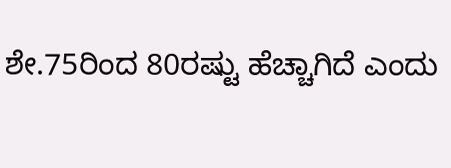ಶೇ.75ರಿಂದ 80ರಷ್ಟು ಹೆಚ್ಚಾಗಿದೆ ಎಂದು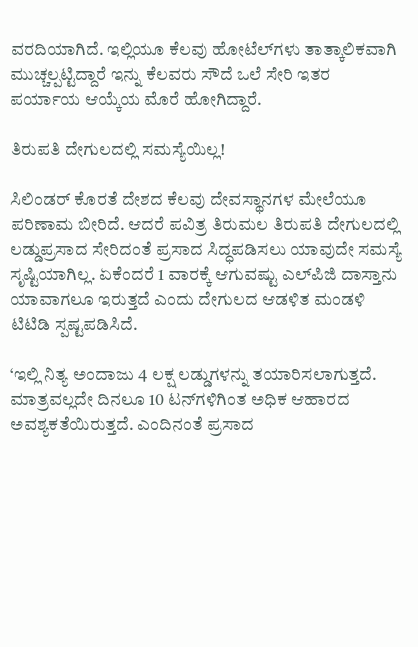ವರದಿಯಾಗಿದೆ. ಇಲ್ಲಿಯೂ ಕೆಲವು ಹೋಟೆಲ್‌ಗಳು ತಾತ್ಕಾಲಿಕವಾಗಿ ಮುಚ್ಚಲ್ಪಟ್ಟಿದ್ದಾರೆ ಇನ್ನು ಕೆಲವರು ಸೌದೆ ಒಲೆ ಸೇರಿ ಇತರ ಪರ್ಯಾಯ ಆಯ್ಕೆಯ ಮೊರೆ ಹೋಗಿದ್ದಾರೆ.

ತಿರುಪತಿ ದೇಗುಲದಲ್ಲಿ ಸಮಸ್ಯೆಯಿಲ್ಲ!

ಸಿಲಿಂಡರ್ ಕೊರತೆ ದೇಶದ ಕೆಲವು ದೇವಸ್ಥಾನಗಳ ಮೇಲೆಯೂ ಪರಿಣಾಮ ಬೀರಿದೆ. ಆದರೆ ಪವಿತ್ರ ತಿರುಮಲ ತಿರುಪತಿ ದೇಗುಲದಲ್ಲಿ ಲಡ್ಡುಪ್ರಸಾದ ಸೇರಿದಂತೆ ಪ್ರಸಾದ ಸಿದ್ಧಪಡಿಸಲು ಯಾವುದೇ ಸಮಸ್ಯೆ ಸೃಷ್ಟಿಯಾಗಿಲ್ಲ. ಏಕೆಂದರೆ 1 ವಾರಕ್ಕೆ ಆಗುವಷ್ಟು ಎಲ್‌ಪಿಜಿ ದಾಸ್ತಾನು ಯಾವಾಗಲೂ ಇರುತ್ತದೆ ಎಂದು ದೇಗುಲದ ಆಡಳಿತ ಮಂಡಳಿ ಟಿಟಿಡಿ ಸ್ಪಷ್ಟಪಡಿಸಿದೆ.

‘ಇಲ್ಲಿ ನಿತ್ಯ ಅಂದಾಜು 4 ಲಕ್ಷ ಲಡ್ಡುಗಳನ್ನು ತಯಾರಿಸಲಾಗುತ್ತದೆ. ಮಾತ್ರವಲ್ಲದೇ ದಿನಲೂ 10 ಟನ್‌ಗಳಿಗಿಂತ ಅಧಿಕ ಆಹಾರದ ಅವಶ್ಯಕತೆಯಿರುತ್ತದೆ. ಎಂದಿನಂತೆ ಪ್ರಸಾದ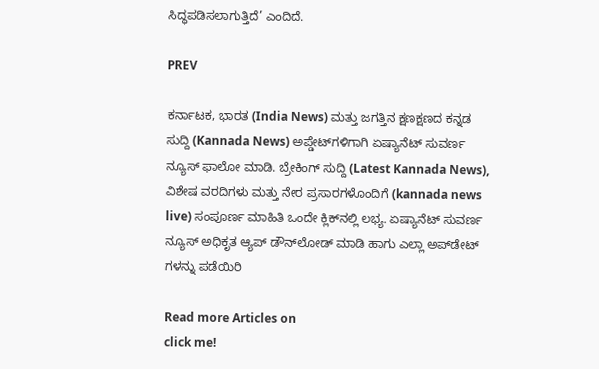ಸಿದ್ಧಪಡಿಸಲಾಗುತ್ತಿದೆ’ ಎಂದಿದೆ.

PREV

ಕರ್ನಾಟಕ, ಭಾರತ (India News) ಮತ್ತು ಜಗತ್ತಿನ ಕ್ಷಣಕ್ಷಣದ ಕನ್ನಡ ಸುದ್ದಿ (Kannada News) ಅಪ್ಡೇಟ್‌ಗಳಿಗಾಗಿ ಏಷ್ಯಾನೆಟ್ ಸುವರ್ಣ ನ್ಯೂಸ್‌ ಫಾಲೋ ಮಾಡಿ. ಬ್ರೇಕಿಂಗ್ ಸುದ್ದಿ (Latest Kannada News), ವಿಶೇಷ ವರದಿಗಳು ಮತ್ತು ನೇರ ಪ್ರಸಾರಗಳೊಂದಿಗೆ (kannada news live) ಸಂಪೂರ್ಣ ಮಾಹಿತಿ ಒಂದೇ ಕ್ಲಿಕ್‌ನಲ್ಲಿ ಲಭ್ಯ. ಏಷ್ಯಾನೆಟ್ ಸುವರ್ಣ ನ್ಯೂಸ್ ಅಧಿಕೃತ ಆ್ಯಪ್ ಡೌನ್‌ಲೋಡ್ ಮಾಡಿ ಹಾಗು ಎಲ್ಲಾ ಅಪ್‌ಡೇಟ್ ಗಳನ್ನು ಪಡೆಯಿರಿ

Read more Articles on
click me!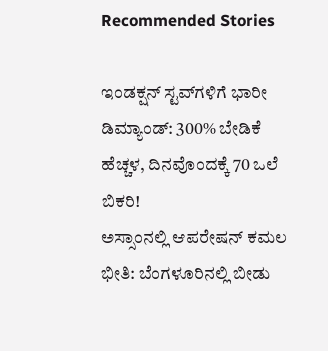Recommended Stories

ಇಂಡಕ್ಷನ್‌ ಸ್ಟವ್‌ಗಳಿಗೆ ಭಾರೀ ಡಿಮ್ಯಾಂಡ್‌: 300% ಬೇಡಿಕೆ ಹೆಚ್ಚಳ, ದಿನವೊಂದಕ್ಕೆ 70 ಒಲೆ ಬಿಕರಿ!
ಅಸ್ಸಾಂನಲ್ಲಿ ಆಪರೇಷನ್ ಕಮಲ ಭೀತಿ: ಬೆಂಗಳೂರಿನಲ್ಲಿ ಬೀಡು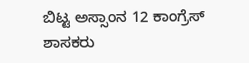ಬಿಟ್ಟ ಅಸ್ಸಾಂನ 12 ಕಾಂಗ್ರೆಸ್ ಶಾಸಕರು